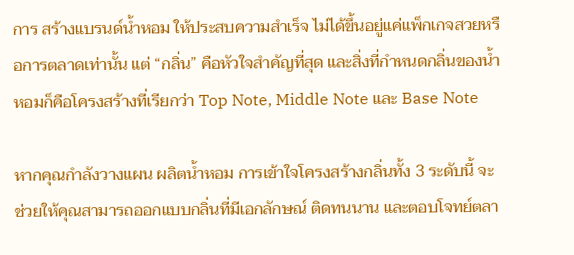การ สร้างแบรนด์น้ำหอม ให้ประสบความสำเร็จ ไม่ได้ขึ้นอยู่แค่แพ็กเกจสวยหรือการตลาดเท่านั้น แต่ “กลิ่น” คือหัวใจสำคัญที่สุด และสิ่งที่กำหนดกลิ่นของน้ำหอมก็คือโครงสร้างที่เรียกว่า Top Note, Middle Note และ Base Note

หากคุณกำลังวางแผน ผลิตน้ำหอม การเข้าใจโครงสร้างกลิ่นทั้ง 3 ระดับนี้ จะช่วยให้คุณสามารถออกแบบกลิ่นที่มีเอกลักษณ์ ติดทนนาน และตอบโจทย์ตลา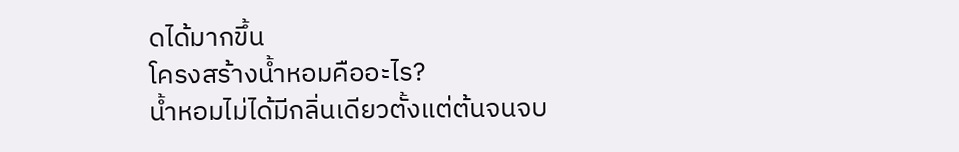ดได้มากขึ้น
โครงสร้างน้ำหอมคืออะไร?
น้ำหอมไม่ได้มีกลิ่นเดียวตั้งแต่ต้นจนจบ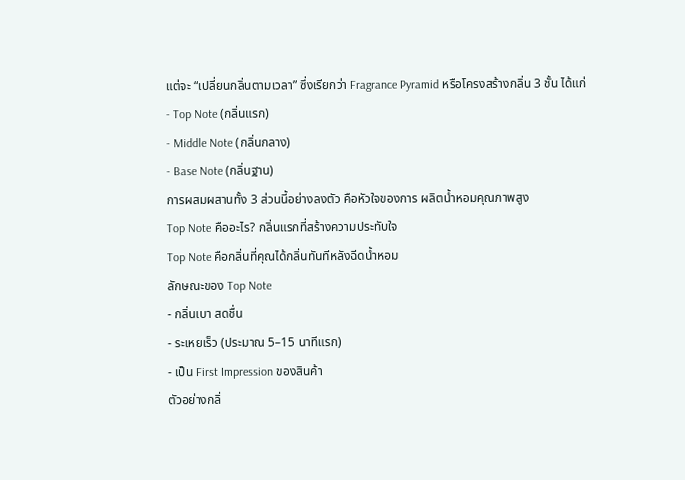แต่จะ “เปลี่ยนกลิ่นตามเวลา” ซึ่งเรียกว่า Fragrance Pyramid หรือโครงสร้างกลิ่น 3 ชั้น ได้แก่
- Top Note (กลิ่นแรก)
- Middle Note (กลิ่นกลาง)
- Base Note (กลิ่นฐาน)
การผสมผสานทั้ง 3 ส่วนนี้อย่างลงตัว คือหัวใจของการ ผลิตน้ำหอมคุณภาพสูง
Top Note คืออะไร? กลิ่นแรกที่สร้างความประทับใจ
Top Note คือกลิ่นที่คุณได้กลิ่นทันทีหลังฉีดน้ำหอม
ลักษณะของ Top Note
- กลิ่นเบา สดชื่น
- ระเหยเร็ว (ประมาณ 5–15 นาทีแรก)
- เป็น First Impression ของสินค้า
ตัวอย่างกลิ่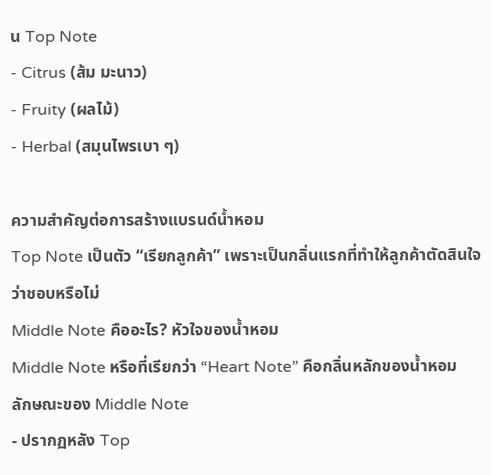น Top Note
- Citrus (ส้ม มะนาว)
- Fruity (ผลไม้)
- Herbal (สมุนไพรเบา ๆ)

ความสำคัญต่อการสร้างแบรนด์น้ำหอม
Top Note เป็นตัว “เรียกลูกค้า” เพราะเป็นกลิ่นแรกที่ทำให้ลูกค้าตัดสินใจว่าชอบหรือไม่
Middle Note คืออะไร? หัวใจของน้ำหอม
Middle Note หรือที่เรียกว่า “Heart Note” คือกลิ่นหลักของน้ำหอม
ลักษณะของ Middle Note
- ปรากฏหลัง Top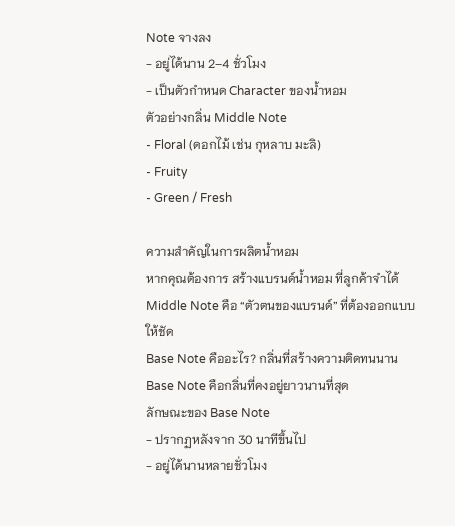Note จางลง
- อยู่ได้นาน 2–4 ชั่วโมง
- เป็นตัวกำหนด Character ของน้ำหอม
ตัวอย่างกลิ่น Middle Note
- Floral (ดอกไม้ เช่น กุหลาบ มะลิ)
- Fruity
- Green / Fresh

ความสำคัญในการผลิตน้ำหอม
หากคุณต้องการ สร้างแบรนด์น้ำหอม ที่ลูกค้าจำได้
Middle Note คือ “ตัวตนของแบรนด์” ที่ต้องออกแบบให้ชัด
Base Note คืออะไร? กลิ่นที่สร้างความติดทนนาน
Base Note คือกลิ่นที่คงอยู่ยาวนานที่สุด
ลักษณะของ Base Note
- ปรากฏหลังจาก 30 นาทีขึ้นไป
- อยู่ได้นานหลายชั่วโมง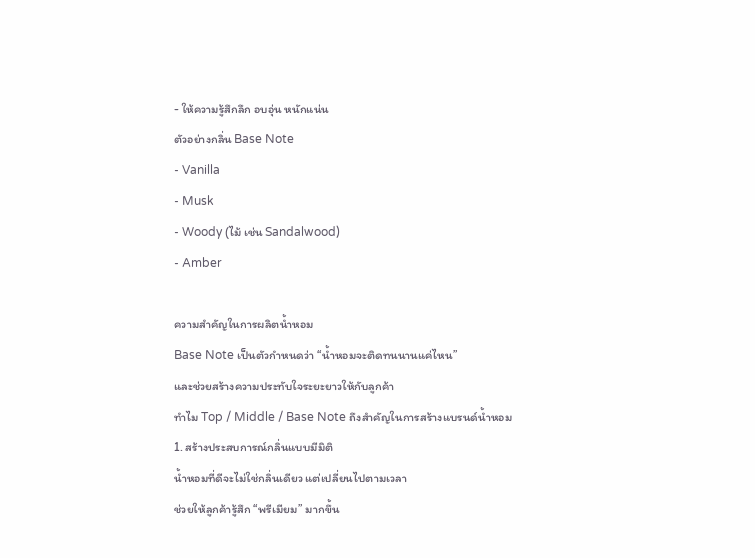- ให้ความรู้สึกลึก อบอุ่น หนักแน่น
ตัวอย่างกลิ่น Base Note
- Vanilla
- Musk
- Woody (ไม้ เช่น Sandalwood)
- Amber

ความสำคัญในการผลิตน้ำหอม
Base Note เป็นตัวกำหนดว่า “น้ำหอมจะติดทนนานแค่ไหน”
และช่วยสร้างความประทับใจระยะยาวให้กับลูกค้า
ทำไม Top / Middle / Base Note ถึงสำคัญในการสร้างแบรนด์น้ำหอม
1. สร้างประสบการณ์กลิ่นแบบมีมิติ
น้ำหอมที่ดีจะไม่ใช่กลิ่นเดียว แต่เปลี่ยนไปตามเวลา
ช่วยให้ลูกค้ารู้สึก “พรีเมียม” มากขึ้น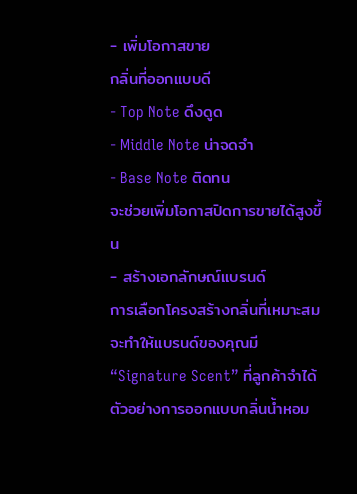- เพิ่มโอกาสขาย
กลิ่นที่ออกแบบดี
- Top Note ดึงดูด
- Middle Note น่าจดจำ
- Base Note ติดทน
จะช่วยเพิ่มโอกาสปิดการขายได้สูงขึ้น
- สร้างเอกลักษณ์แบรนด์
การเลือกโครงสร้างกลิ่นที่เหมาะสม
จะทำให้แบรนด์ของคุณมี “Signature Scent” ที่ลูกค้าจำได้
ตัวอย่างการออกแบบกลิ่นน้ำหอม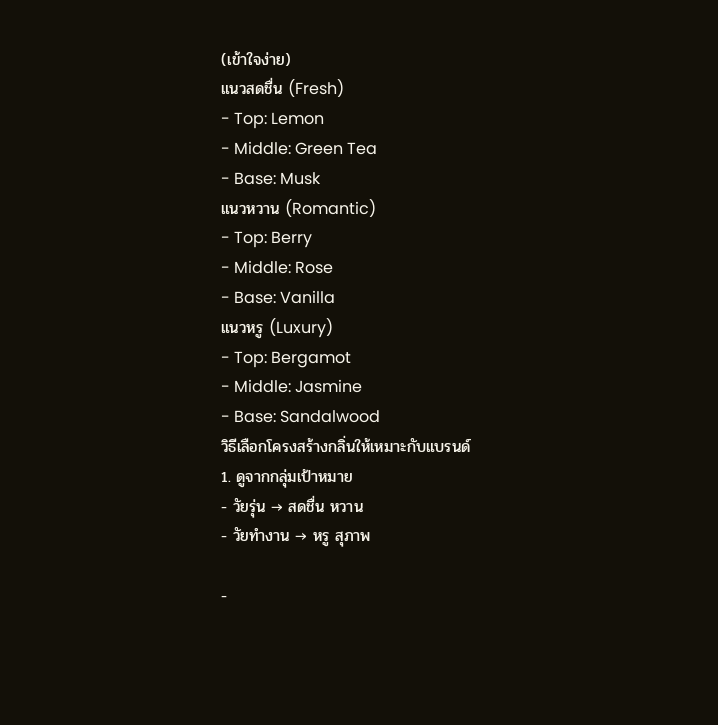(เข้าใจง่าย)
แนวสดชื่น (Fresh)
- Top: Lemon
- Middle: Green Tea
- Base: Musk
แนวหวาน (Romantic)
- Top: Berry
- Middle: Rose
- Base: Vanilla
แนวหรู (Luxury)
- Top: Bergamot
- Middle: Jasmine
- Base: Sandalwood
วิธีเลือกโครงสร้างกลิ่นให้เหมาะกับแบรนด์
1. ดูจากกลุ่มเป้าหมาย
- วัยรุ่น → สดชื่น หวาน
- วัยทำงาน → หรู สุภาพ

-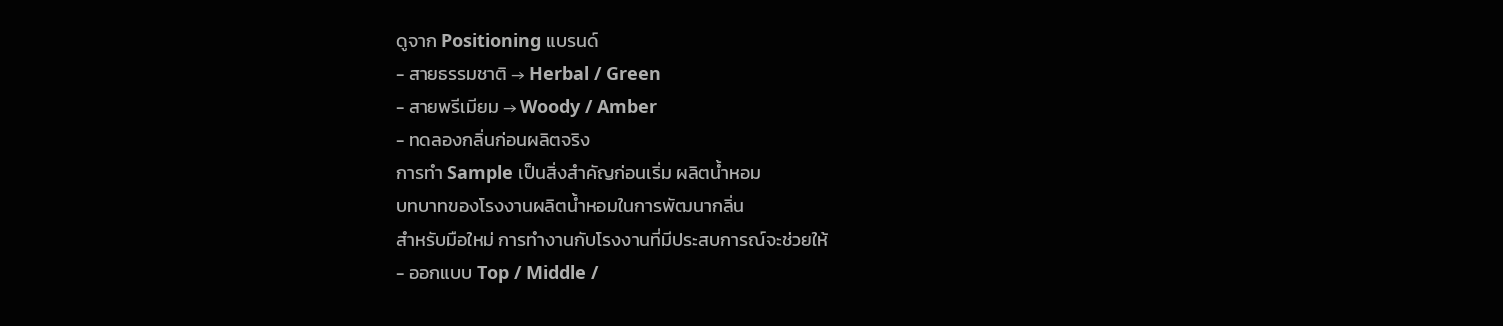ดูจาก Positioning แบรนด์
- สายธรรมชาติ → Herbal / Green
- สายพรีเมียม → Woody / Amber
- ทดลองกลิ่นก่อนผลิตจริง
การทำ Sample เป็นสิ่งสำคัญก่อนเริ่ม ผลิตน้ำหอม
บทบาทของโรงงานผลิตน้ำหอมในการพัฒนากลิ่น
สำหรับมือใหม่ การทำงานกับโรงงานที่มีประสบการณ์จะช่วยให้
- ออกแบบ Top / Middle /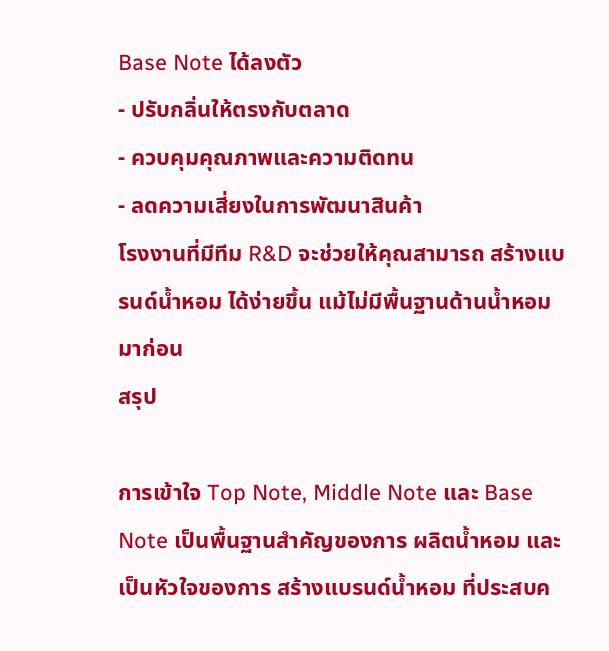Base Note ได้ลงตัว
- ปรับกลิ่นให้ตรงกับตลาด
- ควบคุมคุณภาพและความติดทน
- ลดความเสี่ยงในการพัฒนาสินค้า
โรงงานที่มีทีม R&D จะช่วยให้คุณสามารถ สร้างแบรนด์น้ำหอม ได้ง่ายขึ้น แม้ไม่มีพื้นฐานด้านน้ำหอมมาก่อน
สรุป

การเข้าใจ Top Note, Middle Note และ Base Note เป็นพื้นฐานสำคัญของการ ผลิตน้ำหอม และเป็นหัวใจของการ สร้างแบรนด์น้ำหอม ที่ประสบค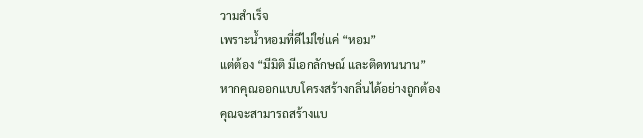วามสำเร็จ
เพราะน้ำหอมที่ดีไม่ใช่แค่ “หอม”
แต่ต้อง “มีมิติ มีเอกลักษณ์ และติดทนนาน”
หากคุณออกแบบโครงสร้างกลิ่นได้อย่างถูกต้อง
คุณจะสามารถสร้างแบ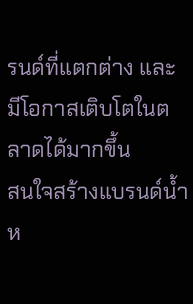รนด์ที่แตกต่าง และมีโอกาสเติบโตในตลาดได้มากขึ้น
สนใจสร้างแบรนด์น้ำห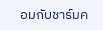อมกับชาร์มค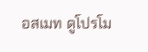อสเมท ดูโปรโม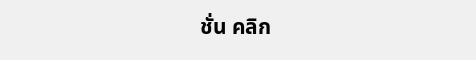ชั่น คลิก